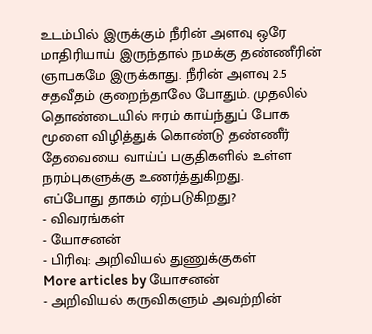உடம்பில் இருக்கும் நீரின் அளவு ஒரே மாதிரியாய் இருந்தால் நமக்கு தண்ணீரின் ஞாபகமே இருக்காது. நீரின் அளவு 2.5 சதவீதம் குறைந்தாலே போதும். முதலில் தொண்டையில் ஈரம் காய்ந்துப் போக மூளை விழித்துக் கொண்டு தண்ணீர் தேவையை வாய்ப் பகுதிகளில் உள்ள நரம்புகளுக்கு உணர்த்துகிறது.
எப்போது தாகம் ஏற்படுகிறது?
- விவரங்கள்
- யோசனன்
- பிரிவு: அறிவியல் துணுக்குகள்
More articles by யோசனன்
- அறிவியல் கருவிகளும் அவற்றின்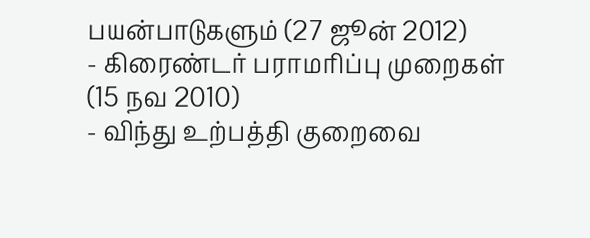பயன்பாடுகளும் (27 ஜூன் 2012)
- கிரைண்டர் பராமரிப்பு முறைகள் (15 நவ 2010)
- விந்து உற்பத்தி குறைவை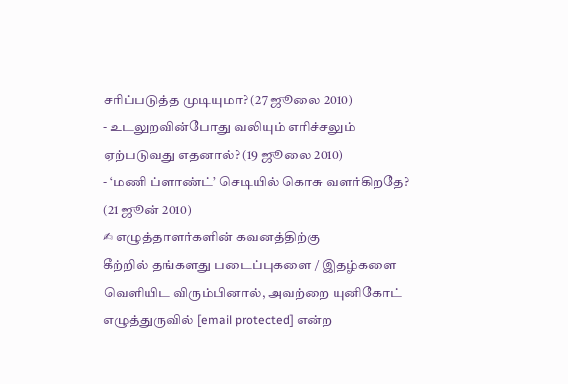சரிப்படுத்த முடியுமா? (27 ஜூலை 2010)
- உடலுறவின்போது வலியும் எரிச்சலும் ஏற்படுவது எதனால்? (19 ஜூலை 2010)
- ‘மணி ப்ளாண்ட்’ செடியில் கொசு வளர்கிறதே? (21 ஜூன் 2010)
✍ எழுத்தாளர்களின் கவனத்திற்கு
கீற்றில் தங்களது படைப்புகளை / இதழ்களை வெளியிட விரும்பினால், அவற்றை யுனிகோட் எழுத்துருவில் [email protected] என்ற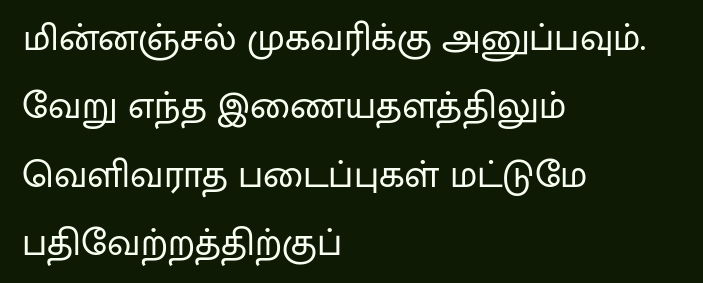மின்னஞ்சல் முகவரிக்கு அனுப்பவும்.
வேறு எந்த இணையதளத்திலும் வெளிவராத படைப்புகள் மட்டுமே பதிவேற்றத்திற்குப்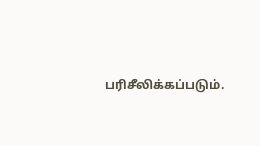பரிசீலிக்கப்படும்.